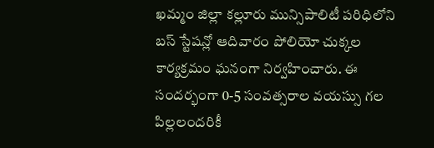ఖమ్మం జిల్లా కల్లూరు మున్సిపాలిటీ పరిధిలోని బస్ స్టేషన్లో ఆదివారం పోలియో చుక్కల కార్యక్రమం ఘనంగా నిర్వహించారు. ఈ సందర్భంగా 0-5 సంవత్సరాల వయస్సు గల పిల్లలందరికీ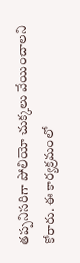తప్పనిసరిగా పోలియో చుక్కలు వేయించాలని కోరారు. ఈ కార్యక్రమంలో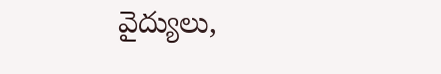వైద్యులు,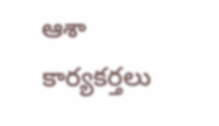ఆశా కార్యకర్తలు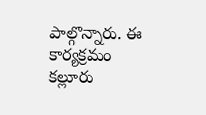పాల్గొన్నారు. ఈ కార్యక్రమం కల్లూరు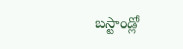బస్టాండ్లో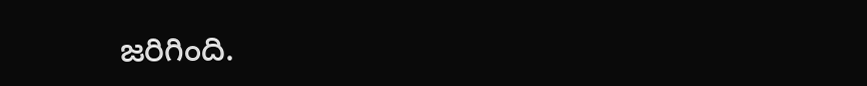జరిగింది.